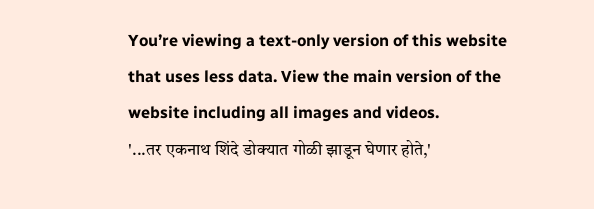You’re viewing a text-only version of this website that uses less data. View the main version of the website including all images and videos.
'...तर एकनाथ शिंदे डोक्यात गोळी झाडून घेणार होते,'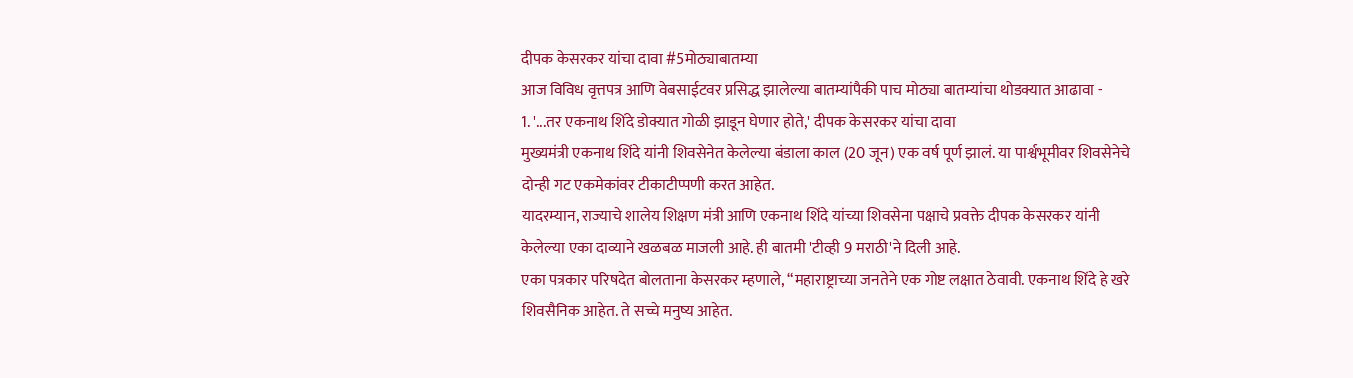दीपक केसरकर यांचा दावा #5मोठ्याबातम्या
आज विविध वृत्तपत्र आणि वेबसाईटवर प्रसिद्ध झालेल्या बातम्यांपैकी पाच मोठ्या बातम्यांचा थोडक्यात आढावा -
1. '...तर एकनाथ शिंदे डोक्यात गोळी झाडून घेणार होते,' दीपक केसरकर यांचा दावा
मुख्यमंत्री एकनाथ शिंदे यांनी शिवसेनेत केलेल्या बंडाला काल (20 जून) एक वर्ष पूर्ण झालं. या पार्श्वभूमीवर शिवसेनेचे दोन्ही गट एकमेकांवर टीकाटीप्पणी करत आहेत.
यादरम्यान, राज्याचे शालेय शिक्षण मंत्री आणि एकनाथ शिंदे यांच्या शिवसेना पक्षाचे प्रवक्ते दीपक केसरकर यांनी केलेल्या एका दाव्याने खळबळ माजली आहे. ही बातमी 'टीव्ही 9 मराठी'ने दिली आहे.
एका पत्रकार परिषदेत बोलताना केसरकर म्हणाले, “महाराष्ट्राच्या जनतेने एक गोष्ट लक्षात ठेवावी. एकनाथ शिंदे हे खरे शिवसैनिक आहेत. ते सच्चे मनुष्य आहेत.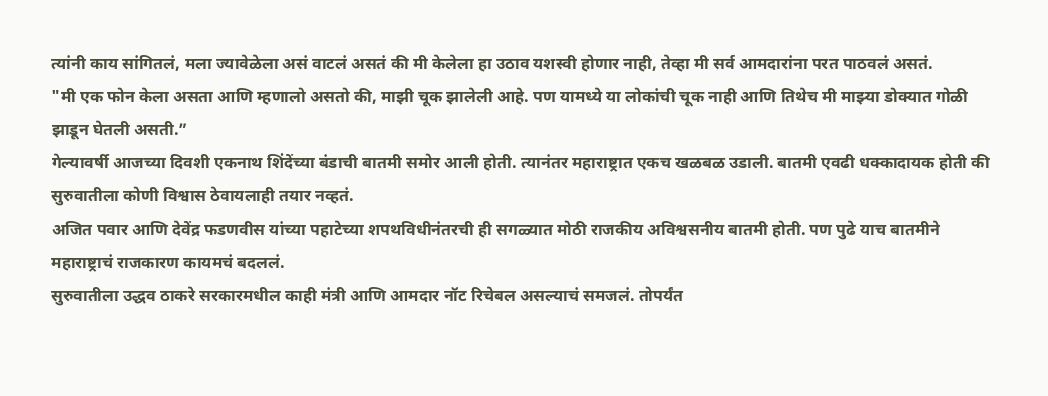त्यांनी काय सांगितलं, मला ज्यावेळेला असं वाटलं असतं की मी केलेला हा उठाव यशस्वी होणार नाही, तेव्हा मी सर्व आमदारांना परत पाठवलं असतं.
"मी एक फोन केला असता आणि म्हणालो असतो की, माझी चूक झालेली आहे. पण यामध्ये या लोकांची चूक नाही आणि तिथेच मी माझ्या डोक्यात गोळी झाडून घेतली असती.”
गेल्यावर्षी आजच्या दिवशी एकनाथ शिंदेंच्या बंडाची बातमी समोर आली होती. त्यानंतर महाराष्ट्रात एकच खळबळ उडाली. बातमी एवढी धक्कादायक होती की सुरुवातीला कोणी विश्वास ठेवायलाही तयार नव्हतं.
अजित पवार आणि देवेंद्र फडणवीस यांच्या पहाटेच्या शपथविधीनंतरची ही सगळ्यात मोठी राजकीय अविश्वसनीय बातमी होती. पण पुढे याच बातमीने महाराष्ट्राचं राजकारण कायमचं बदललं.
सुरुवातीला उद्धव ठाकरे सरकारमधील काही मंत्री आणि आमदार नॉट रिचेबल असल्याचं समजलं. तोपर्यंत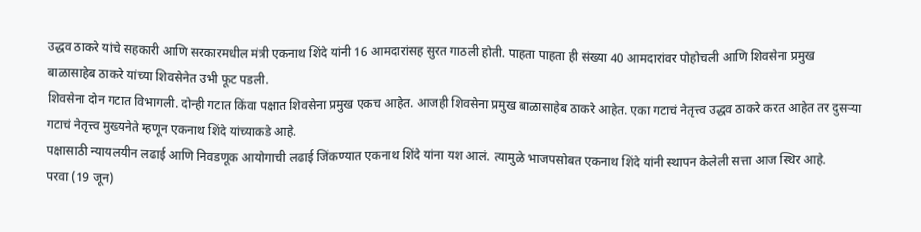उद्धव ठाकरे यांचे सहकारी आणि सरकारमधील मंत्री एकनाथ शिंदे यांनी 16 आमदारांसह सुरत गाठली होती. पाहता पाहता ही संख्या 40 आमदारांवर पोहोचली आणि शिवसेना प्रमुख बाळासाहेब ठाकरे यांच्या शिवसेनेत उभी फूट पडली.
शिवसेना दोन गटात विभागली. दोन्ही गटात किंवा पक्षात शिवसेना प्रमुख एकच आहेत. आजही शिवसेना प्रमुख बाळासाहेब ठाकरे आहेत. एका गटाचं नेतृत्त्व उद्धव ठाकरे करत आहेत तर दुसऱ्या गटाचं नेतृत्त्व मुख्यनेते म्हणून एकनाथ शिंदे यांच्याकडे आहे.
पक्षासाठी न्यायलयीन लढाई आणि निवडणूक आयोगाची लढाई जिंकण्यात एकनाथ शिंदे यांना यश आलं. त्यामुळे भाजपसोबत एकनाथ शिंदे यांनी स्थापन केलेली सत्ता आज स्थिर आहे.
परवा (19 जून)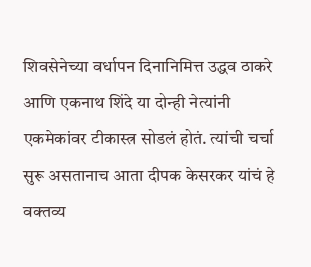शिवसेनेच्या वर्धापन दिनानिमित्त उद्धव ठाकरे आणि एकनाथ शिंदे या दोन्ही नेत्यांनी एकमेकांवर टीकास्त्र सोडलं होतं. त्यांची चर्चा सुरू असतानाच आता दीपक केसरकर यांचं हे वक्तव्य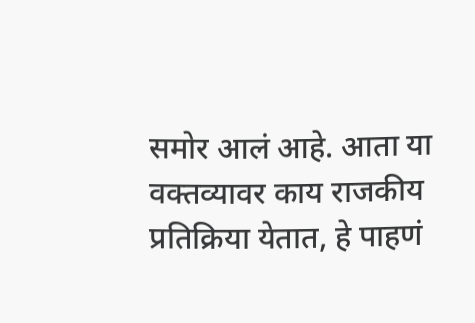समोर आलं आहे. आता या वक्तव्यावर काय राजकीय प्रतिक्रिया येतात, हे पाहणं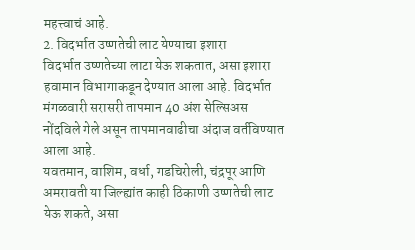महत्त्वाचं आहे.
2. विदर्भात उष्णतेची लाट येण्याचा इशारा
विदर्भात उष्णतेच्या लाटा येऊ शकतात, असा इशारा हवामान विभागाकडून देण्यात आला आहे. विदर्भात मंगळवारी सरासरी तापमान 40 अंश सेल्सिअस नोंदविले गेले असून तापमानवाढीचा अंदाज वर्तविण्यात आला आहे.
यवतमान, वाशिम, वर्धा, गडचिरोली, चंद्रपूर आणि अमरावती या जिल्ह्यांत काही ठिकाणी उष्णतेची लाट येऊ शकते, असा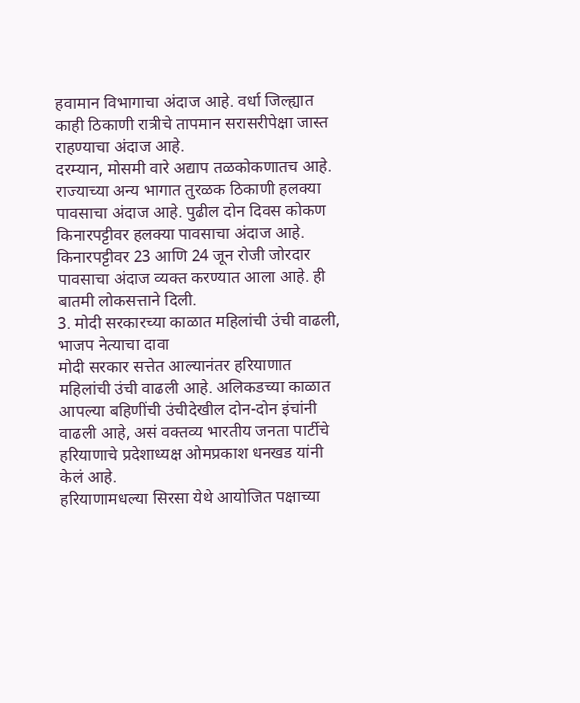हवामान विभागाचा अंदाज आहे. वर्धा जिल्ह्यात काही ठिकाणी रात्रीचे तापमान सरासरीपेक्षा जास्त राहण्याचा अंदाज आहे.
दरम्यान, मोसमी वारे अद्याप तळकोकणातच आहे. राज्याच्या अन्य भागात तुरळक ठिकाणी हलक्या पावसाचा अंदाज आहे. पुढील दोन दिवस कोकण किनारपट्टीवर हलक्या पावसाचा अंदाज आहे. किनारपट्टीवर 23 आणि 24 जून रोजी जोरदार पावसाचा अंदाज व्यक्त करण्यात आला आहे. ही बातमी लोकसत्ताने दिली.
3. मोदी सरकारच्या काळात महिलांची उंची वाढली, भाजप नेत्याचा दावा
मोदी सरकार सत्तेत आल्यानंतर हरियाणात महिलांची उंची वाढली आहे. अलिकडच्या काळात आपल्या बहिणींची उंचीदेखील दोन-दोन इंचांनी वाढली आहे, असं वक्तव्य भारतीय जनता पार्टीचे हरियाणाचे प्रदेशाध्यक्ष ओमप्रकाश धनखड यांनी केलं आहे.
हरियाणामधल्या सिरसा येथे आयोजित पक्षाच्या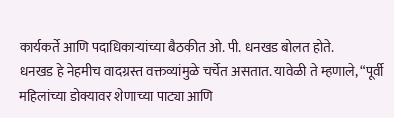कार्यकर्ते आणि पदाधिकाऱ्यांच्या बैठकीत ओ. पी. धनखड बोलत होते.
धनखड हे नेहमीच वादग्रस्त वक्तव्यांमुळे चर्चेत असतात. यावेळी ते म्हणाले, “पूर्वी महिलांच्या डोक्यावर शेणाच्या पाट्या आणि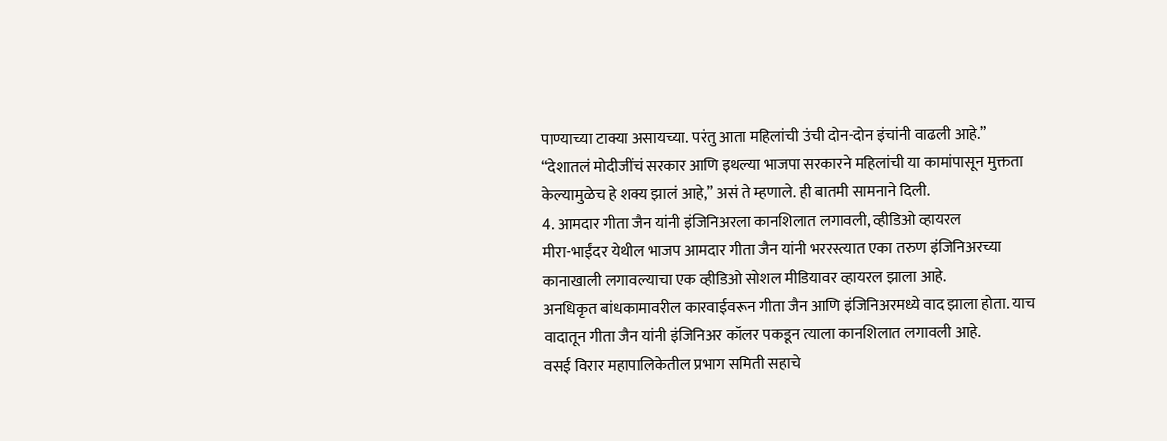पाण्याच्या टाक्या असायच्या. परंतु आता महिलांची उंची दोन-दोन इंचांनी वाढली आहे.”
“देशातलं मोदीजींचं सरकार आणि इथल्या भाजपा सरकारने महिलांची या कामांपासून मुक्तता केल्यामुळेच हे शक्य झालं आहे,” असं ते म्हणाले. ही बातमी सामनाने दिली.
4. आमदार गीता जैन यांनी इंजिनिअरला कानशिलात लगावली, व्हीडिओ व्हायरल
मीरा-भाईंदर येथील भाजप आमदार गीता जैन यांनी भररस्त्यात एका तरुण इंजिनिअरच्या कानाखाली लगावल्याचा एक व्हीडिओ सोशल मीडियावर व्हायरल झाला आहे.
अनधिकृत बांधकामावरील कारवाईवरून गीता जैन आणि इंजिनिअरमध्ये वाद झाला होता. याच वादातून गीता जैन यांनी इंजिनिअर कॉलर पकडून त्याला कानशिलात लगावली आहे.
वसई विरार महापालिकेतील प्रभाग समिती सहाचे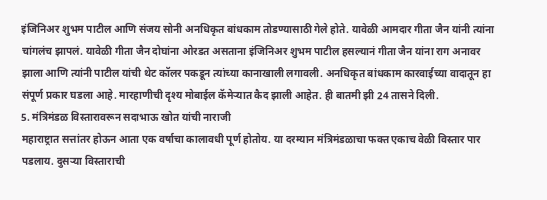इंजिनिअर शुभम पाटील आणि संजय सोनी अनधिकृत बांधकाम तोडण्यासाठी गेले होते. यावेळी आमदार गीता जैन यांनी त्यांना चांगलंच झापलं. यावेळी गीता जैन दोघांना ओरडत असताना इंजिनिअर शुभम पाटील हसल्यानं गीता जैन यांना राग अनावर झाला आणि त्यांनी पाटील यांची थेट कॉलर पकडून त्यांच्या कानाखाली लगावली. अनधिकृत बांधकाम कारवाईच्या वादातून हा संपूर्ण प्रकार घडला आहे. मारहाणीची दृश्य मोबाईल कॅमेऱ्यात कैद झाली आहेत. ही बातमी झी 24 तासने दिली.
5. मंत्रिमंडळ विस्तारावरून सदाभाऊ खोत यांची नाराजी
महाराष्ट्रात सत्तांतर होऊन आता एक वर्षाचा कालावधी पूर्ण होतोय. या दरम्यान मंत्रिमंडळाचा फक्त एकाच वेळी विस्तार पार पडलाय. दुसऱ्या विस्ताराची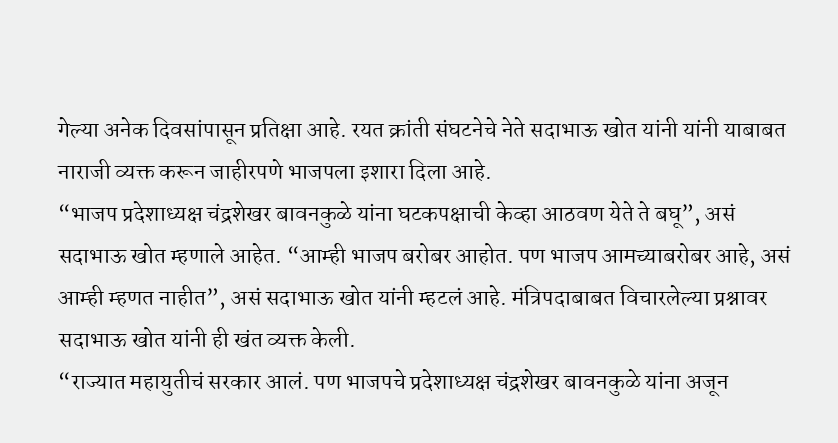गेल्या अनेक दिवसांपासून प्रतिक्षा आहे. रयत क्रांती संघटनेचे नेते सदाभाऊ खोत यांनी यांनी याबाबत नाराजी व्यक्त करून जाहीरपणे भाजपला इशारा दिला आहे.
“भाजप प्रदेशाध्यक्ष चंद्रशेखर बावनकुळे यांना घटकपक्षाची केव्हा आठवण येते ते बघू”, असं सदाभाऊ खोत म्हणाले आहेत. “आम्ही भाजप बरोबर आहोत. पण भाजप आमच्याबरोबर आहे, असं आम्ही म्हणत नाहीत”, असं सदाभाऊ खोत यांनी म्हटलं आहे. मंत्रिपदाबाबत विचारलेल्या प्रश्नावर सदाभाऊ खोत यांनी ही खंत व्यक्त केली.
“राज्यात महायुतीचं सरकार आलं. पण भाजपचे प्रदेशाध्यक्ष चंद्रशेखर बावनकुळे यांना अजून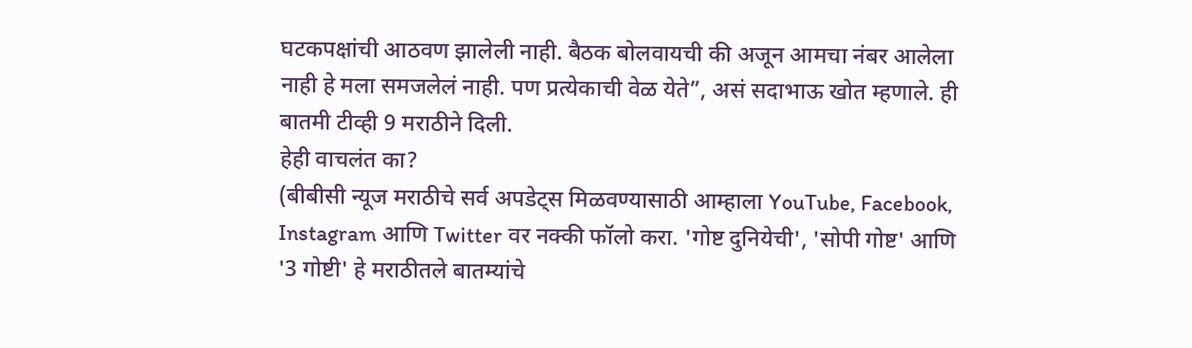घटकपक्षांची आठवण झालेली नाही. बैठक बोलवायची की अजून आमचा नंबर आलेला नाही हे मला समजलेलं नाही. पण प्रत्येकाची वेळ येते”, असं सदाभाऊ खोत म्हणाले. ही बातमी टीव्ही 9 मराठीने दिली.
हेही वाचलंत का?
(बीबीसी न्यूज मराठीचे सर्व अपडेट्स मिळवण्यासाठी आम्हाला YouTube, Facebook, Instagram आणि Twitter वर नक्की फॉलो करा. 'गोष्ट दुनियेची', 'सोपी गोष्ट' आणि '3 गोष्टी' हे मराठीतले बातम्यांचे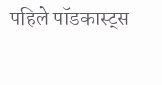पहिले पॉडकास्ट्स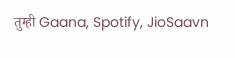तुम्ही Gaana, Spotify, JioSaavn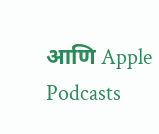आणि Apple Podcasts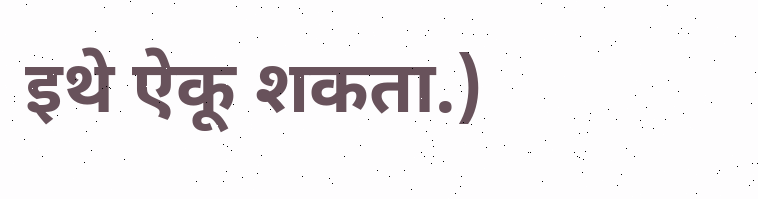इथे ऐकू शकता.)